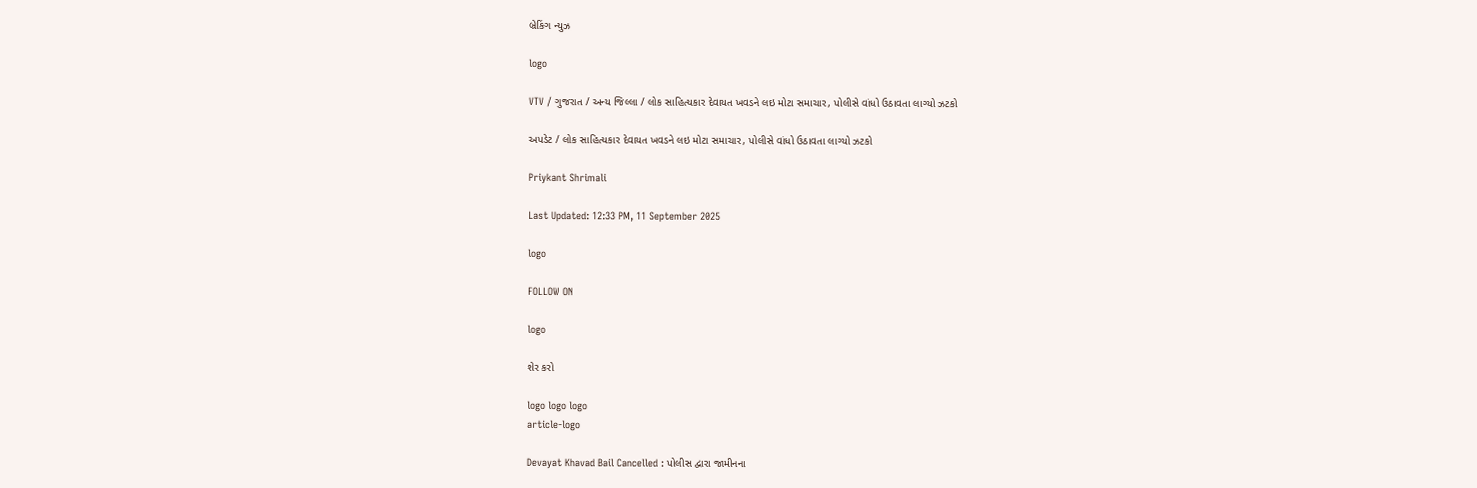બ્રેકિંગ ન્યુઝ

logo

VTV / ગુજરાત / અન્ય જિલ્લા / લોક સાહિત્યકાર દેવાયત ખવડને લઇ મોટા સમાચાર, પોલીસે વાંધો ઉઠાવતા લાગ્યો ઝટકો

અપડેટ / લોક સાહિત્યકાર દેવાયત ખવડને લઇ મોટા સમાચાર, પોલીસે વાંધો ઉઠાવતા લાગ્યો ઝટકો

Priykant Shrimali

Last Updated: 12:33 PM, 11 September 2025

logo

FOLLOW ON

logo

શેર કરો

logo logo logo
article-logo

Devayat Khavad Bail Cancelled : પોલીસ દ્વારા જામીનના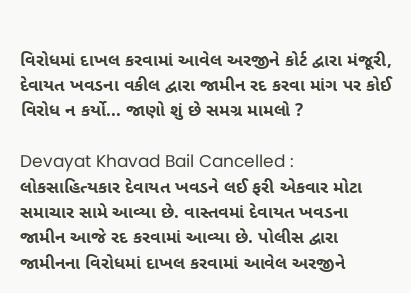વિરોધમાં દાખલ કરવામાં આવેલ અરજીને કોર્ટ દ્વારા મંજૂરી, દેવાયત ખવડના વકીલ દ્વારા જામીન રદ કરવા માંગ પર કોઈ વિરોધ ન કર્યો... જાણો શું છે સમગ્ર મામલો ?

Devayat Khavad Bail Cancelled : લોકસાહિત્યકાર દેવાયત ખવડને લઈ ફરી એકવાર મોટા સમાચાર સામે આવ્યા છે. વાસ્તવમાં દેવાયત ખવડના જામીન આજે રદ કરવામાં આવ્યા છે. પોલીસ દ્વારા જામીનના વિરોધમાં દાખલ કરવામાં આવેલ અરજીને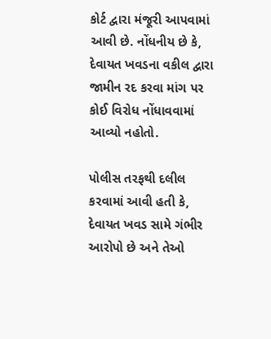કોર્ટ દ્વારા મંજૂરી આપવામાં આવી છે. નોંધનીય છે કે, દેવાયત ખવડના વકીલ દ્વારા જામીન રદ કરવા માંગ પર કોઈ વિરોધ નોંધાવવામાં આવ્યો નહોતો.

પોલીસ તરફથી દલીલ કરવામાં આવી હતી કે, દેવાયત ખવડ સામે ગંભીર આરોપો છે અને તેઓ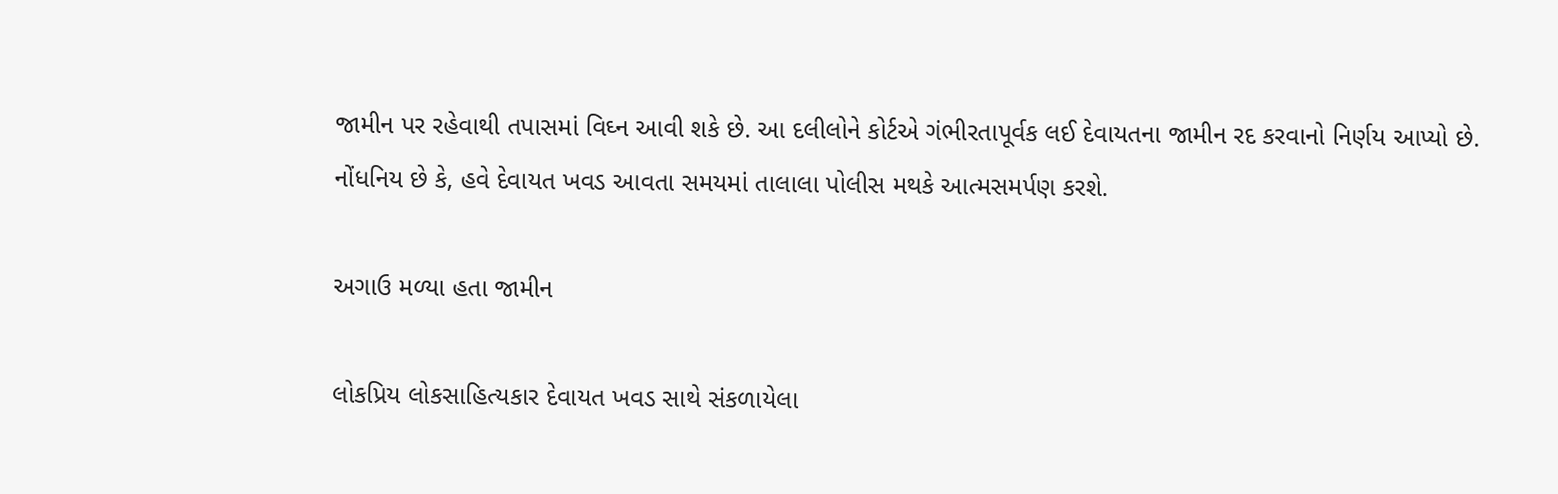જામીન પર રહેવાથી તપાસમાં વિઘ્ન આવી શકે છે. આ દલીલોને કોર્ટએ ગંભીરતાપૂર્વક લઈ દેવાયતના જામીન રદ કરવાનો નિર્ણય આપ્યો છે. નોંધનિય છે કે, હવે દેવાયત ખવડ આવતા સમયમાં તાલાલા પોલીસ મથકે આત્મસમર્પણ કરશે.

અગાઉ મળ્યા હતા જામીન

લોકપ્રિય લોકસાહિત્યકાર દેવાયત ખવડ સાથે સંકળાયેલા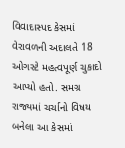વિવાદાસ્પદ કેસમાં વેરાવળની અદાલતે 18 ઓગસ્ટે મહત્વપૂર્ણ ચુકાદો આપ્યો હતો. સમગ્ર રાજ્યમાં ચર્ચાનો વિષય બનેલા આ કેસમાં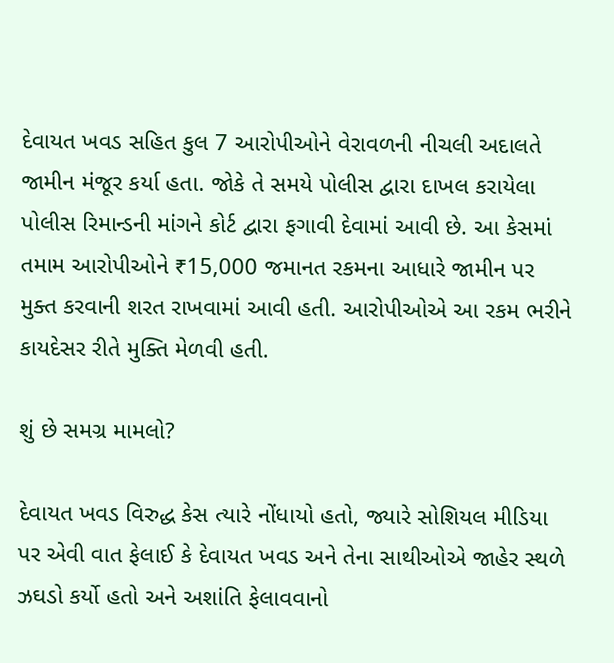દેવાયત ખવડ સહિત કુલ 7 આરોપીઓને વેરાવળની નીચલી અદાલતે જામીન મંજૂર કર્યા હતા. જોકે તે સમયે પોલીસ દ્વારા દાખલ કરાયેલા પોલીસ રિમાન્ડની માંગને કોર્ટ દ્વારા ફગાવી દેવામાં આવી છે. આ કેસમાં તમામ આરોપીઓને ₹15,000 જમાનત રકમના આધારે જામીન પર મુક્ત કરવાની શરત રાખવામાં આવી હતી. આરોપીઓએ આ રકમ ભરીને કાયદેસર રીતે મુક્તિ મેળવી હતી.

શું છે સમગ્ર મામલો?

દેવાયત ખવડ વિરુદ્ધ કેસ ત્યારે નોંધાયો હતો, જ્યારે સોશિયલ મીડિયા પર એવી વાત ફેલાઈ કે દેવાયત ખવડ અને તેના સાથીઓએ જાહેર સ્થળે ઝઘડો કર્યો હતો અને અશાંતિ ફેલાવવાનો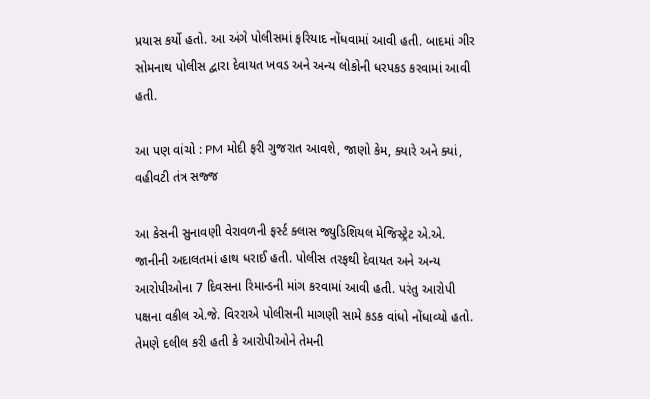પ્રયાસ કર્યો હતો. આ અંગે પોલીસમાં ફરિયાદ નોંધવામાં આવી હતી. બાદમાં ગીર સોમનાથ પોલીસ દ્વારા દેવાયત ખવડ અને અન્ય લોકોની ધરપકડ કરવામાં આવી હતી.

આ પણ વાંચો : PM મોદી ફરી ગુજરાત આવશે, જાણો કેમ, ક્યારે અને ક્યાં, વહીવટી તંત્ર સજ્જ

આ કેસની સુનાવણી વેરાવળની ફર્સ્ટ ક્લાસ જ્યુડિશિયલ મેજિસ્ટ્રેટ એ.એ. જાનીની અદાલતમાં હાથ ધરાઈ હતી. પોલીસ તરફથી દેવાયત અને અન્ય આરોપીઓના 7 દિવસના રિમાન્ડની માંગ કરવામાં આવી હતી. પરંતુ આરોપી પક્ષના વકીલ એ.જે. વિરરાએ પોલીસની માગણી સામે કડક વાંધો નોંધાવ્યો હતો. તેમણે દલીલ કરી હતી કે આરોપીઓને તેમની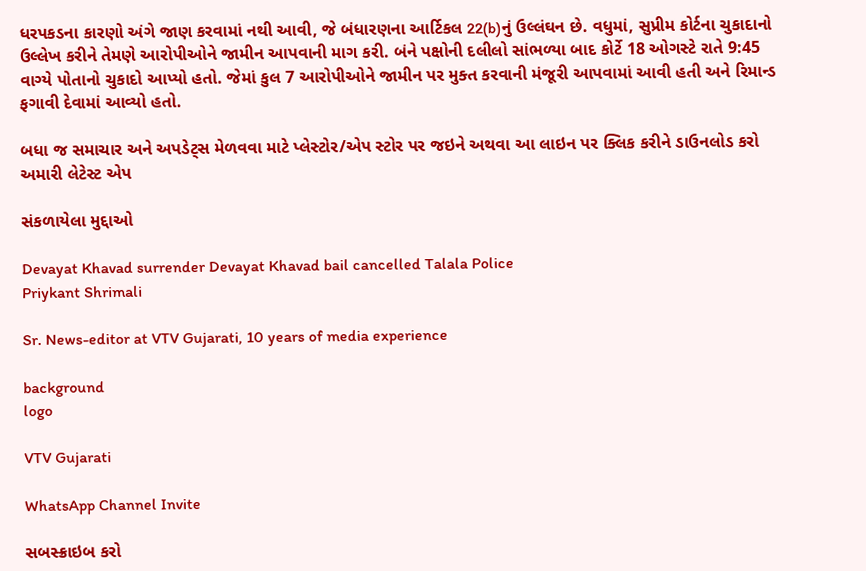ધરપકડના કારણો અંગે જાણ કરવામાં નથી આવી, જે બંધારણના આર્ટિકલ 22(b)નું ઉલ્લંઘન છે. વધુમાં, સુપ્રીમ કોર્ટના ચુકાદાનો ઉલ્લેખ કરીને તેમણે આરોપીઓને જામીન આપવાની માગ કરી. બંને પક્ષોની દલીલો સાંભળ્યા બાદ કોર્ટે 18 ઓગસ્ટે રાતે 9:45 વાગ્યે પોતાનો ચુકાદો આપ્યો હતો. જેમાં કુલ 7 આરોપીઓને જામીન પર મુક્ત કરવાની મંજૂરી આપવામાં આવી હતી અને રિમાન્ડ ફગાવી દેવામાં આવ્યો હતો.

બધા જ સમાચાર અને અપડેટ્સ મેળવવા માટે પ્લેસ્ટોર/એપ સ્ટોર પર જઇને અથવા આ લાઇન પર ક્લિક કરીને ડાઉનલોડ કરો અમારી લેટેસ્ટ એપ

સંકળાયેલા મુદ્દાઓ

Devayat Khavad surrender Devayat Khavad bail cancelled Talala Police
Priykant Shrimali

Sr. News-editor at VTV Gujarati, 10 years of media experience

background
logo

VTV Gujarati

WhatsApp Channel Invite

સબસ્ક્રાઇબ કરો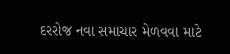દરરોજ નવા સમાચાર મેળવવા માટે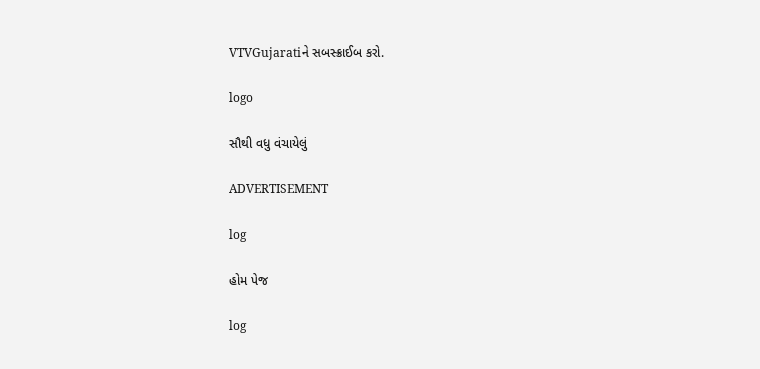VTVGujaratiને સબસ્ક્રાઈબ કરો.

logo

સૌથી વધુ વંચાયેલું

ADVERTISEMENT

log

હોમ પેજ

log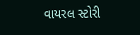વાયરલ સ્ટોરી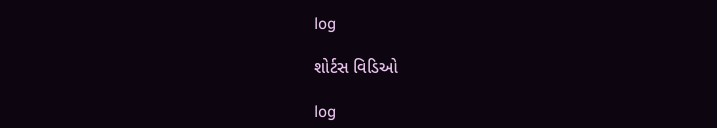log

શોર્ટસ વિડિઓ

log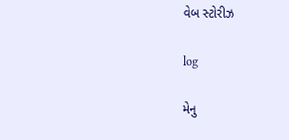વેબ સ્ટોરીઝ

log

મેનુ